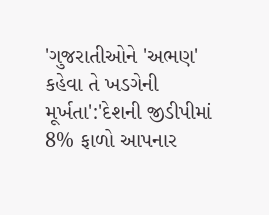'ગુજરાતીઓને 'અભણ' કહેવા તે ખડગેની મૂર્ખતા':'દેશની જીડીપીમાં 8% ફાળો આપનાર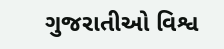ગુજરાતીઓ વિશ્વ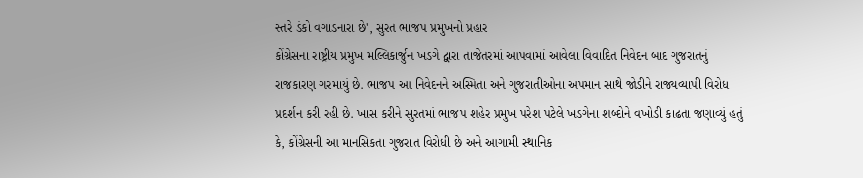સ્તરે ડંકો વગાડનારા છે', સુરત ભાજપ પ્રમુખનો પ્રહાર
કોંગ્રેસના રાષ્ટ્રીય પ્રમુખ મલ્લિકાર્જુન ખડગે દ્વારા તાજેતરમાં આપવામાં આવેલા વિવાદિત નિવેદન બાદ ગુજરાતનું રાજકારણ ગરમાયું છે. ભાજપ આ નિવેદનને અસ્મિતા અને ગુજરાતીઓના અપમાન સાથે જોડીને રાજ્યવ્યાપી વિરોધ પ્રદર્શન કરી રહી છે. ખાસ કરીને સુરતમાં ભાજપ શહેર પ્રમુખ પરેશ પટેલે ખડગેના શબ્દોને વખોડી કાઢતા જણાવ્યું હતું કે, કોંગ્રેસની આ માનસિકતા ગુજરાત વિરોધી છે અને આગામી સ્થાનિક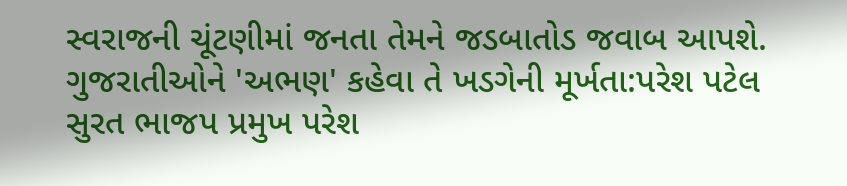સ્વરાજની ચૂંટણીમાં જનતા તેમને જડબાતોડ જવાબ આપશે. ગુજરાતીઓને 'અભણ' કહેવા તે ખડગેની મૂર્ખતા:પરેશ પટેલ
સુરત ભાજપ પ્રમુખ પરેશ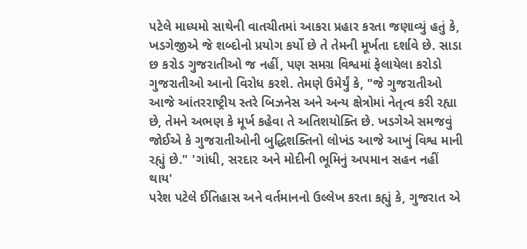પટેલે માધ્યમો સાથેની વાતચીતમાં આકરા પ્રહાર કરતા જણાવ્યું હતું કે, ખડગેજીએ જે શબ્દોનો પ્રયોગ કર્યો છે તે તેમની મૂર્ખતા દર્શાવે છે. સાડા છ કરોડ ગુજરાતીઓ જ નહીં, પણ સમગ્ર વિશ્વમાં ફેલાયેલા કરોડો ગુજરાતીઓ આનો વિરોધ કરશે. તેમણે ઉમેર્યું કે, "જે ગુજરાતીઓ આજે આંતરરાષ્ટ્રીય સ્તરે બિઝનેસ અને અન્ય ક્ષેત્રોમાં નેતૃત્વ કરી રહ્યા છે, તેમને અભણ કે મૂર્ખ કહેવા તે અતિશયોક્તિ છે. ખડગેએ સમજવું જોઈએ કે ગુજરાતીઓની બુદ્ધિશક્તિનો લોખંડ આજે આખું વિશ્વ માની રહ્યું છે." 'ગાંધી, સરદાર અને મોદીની ભૂમિનું અપમાન સહન નહીં થાય'
પરેશ પટેલે ઈતિહાસ અને વર્તમાનનો ઉલ્લેખ કરતા કહ્યું કે, ગુજરાત એ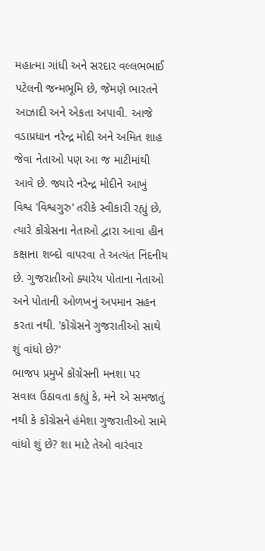મહાત્મા ગાંધી અને સરદાર વલ્લભભાઈ પટેલની જન્મભૂમિ છે, જેમણે ભારતને આઝાદી અને એકતા અપાવી. આજે વડાપ્રધાન નરેન્દ્ર મોદી અને અમિત શાહ જેવા નેતાઓ પણ આ જ માટીમાંથી આવે છે. જ્યારે નરેન્દ્ર મોદીને આખું વિશ્વ 'વિશ્વગુરુ' તરીકે સ્વીકારી રહ્યું છે, ત્યારે કોંગ્રેસના નેતાઓ દ્વારા આવા હીન કક્ષાના શબ્દો વાપરવા તે અત્યંત નિંદનીય છે. ગુજરાતીઓ ક્યારેય પોતાના નેતાઓ અને પોતાની ઓળખનું અપમાન સહન કરતા નથી. 'કોંગ્રેસને ગુજરાતીઓ સાથે શું વાંધો છે?'
ભાજપ પ્રમુખે કોંગ્રેસની મનશા પર સવાલ ઉઠાવતા કહ્યું કે, મને એ સમજાતું નથી કે કોંગ્રેસને હંમેશા ગુજરાતીઓ સામે વાંધો શું છે? શા માટે તેઓ વારંવાર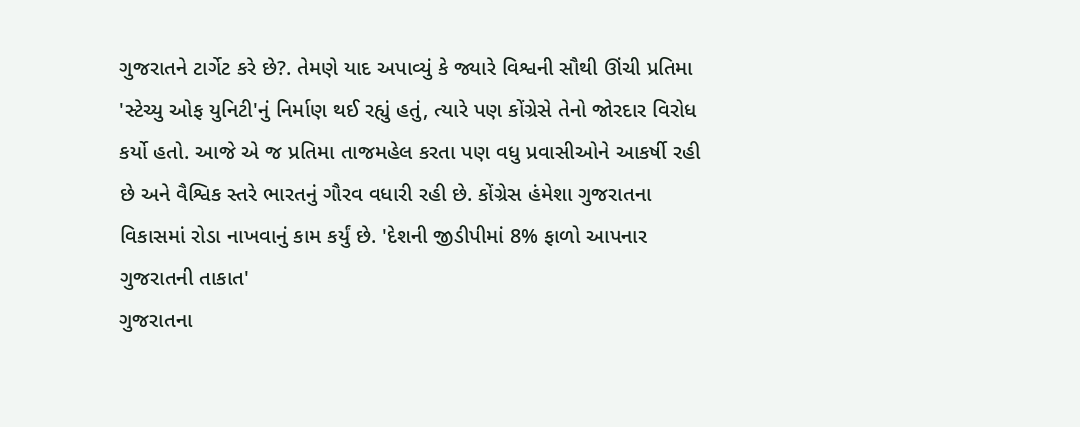ગુજરાતને ટાર્ગેટ કરે છે?. તેમણે યાદ અપાવ્યું કે જ્યારે વિશ્વની સૌથી ઊંચી પ્રતિમા 'સ્ટેચ્યુ ઓફ યુનિટી'નું નિર્માણ થઈ રહ્યું હતું, ત્યારે પણ કોંગ્રેસે તેનો જોરદાર વિરોધ કર્યો હતો. આજે એ જ પ્રતિમા તાજમહેલ કરતા પણ વધુ પ્રવાસીઓને આકર્ષી રહી છે અને વૈશ્વિક સ્તરે ભારતનું ગૌરવ વધારી રહી છે. કોંગ્રેસ હંમેશા ગુજરાતના વિકાસમાં રોડા નાખવાનું કામ કર્યું છે. 'દેશની જીડીપીમાં 8% ફાળો આપનાર ગુજરાતની તાકાત'
ગુજરાતના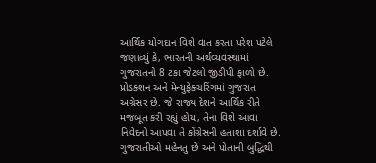આર્થિક યોગદાન વિશે વાત કરતા પરેશ પટેલે જણાવ્યું કે, ભારતની અર્થવ્યવસ્થામાં ગુજરાતનો 8 ટકા જેટલો જીડીપી ફાળો છે. પ્રોડક્શન અને મેન્યુફેક્ચરિંગમાં ગુજરાત અગ્રેસર છે. જે રાજ્ય દેશને આર્થિક રીતે મજબૂત કરી રહ્યું હોય, તેના વિશે આવા નિવેદનો આપવા તે કોંગ્રેસની હતાશા દર્શાવે છે. ગુજરાતીઓ મહેનતુ છે અને પોતાની બુદ્ધિથી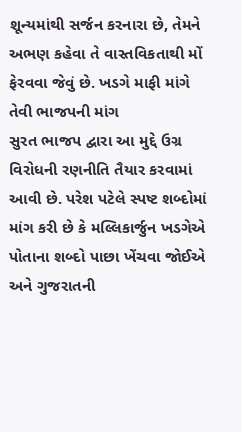શૂન્યમાંથી સર્જન કરનારા છે, તેમને અભણ કહેવા તે વાસ્તવિકતાથી મોં ફેરવવા જેવું છે. ખડગે માફી માંગે તેવી ભાજપની માંગ
સુરત ભાજપ દ્વારા આ મુદ્દે ઉગ્ર વિરોધની રણનીતિ તૈયાર કરવામાં આવી છે. પરેશ પટેલે સ્પષ્ટ શબ્દોમાં માંગ કરી છે કે મલ્લિકાર્જુન ખડગેએ પોતાના શબ્દો પાછા ખેંચવા જોઈએ અને ગુજરાતની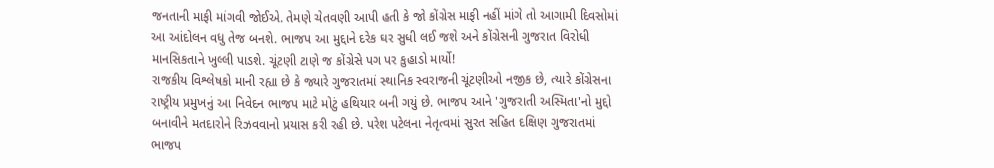જનતાની માફી માંગવી જોઈએ. તેમણે ચેતવણી આપી હતી કે જો કોંગ્રેસ માફી નહીં માંગે તો આગામી દિવસોમાં આ આંદોલન વધુ તેજ બનશે. ભાજપ આ મુદ્દાને દરેક ઘર સુધી લઈ જશે અને કોંગ્રેસની ગુજરાત વિરોધી માનસિકતાને ખુલ્લી પાડશે. ચૂંટણી ટાણે જ કોંગ્રેસે પગ પર કુહાડો માર્યો!
રાજકીય વિશ્લેષકો માની રહ્યા છે કે જ્યારે ગુજરાતમાં સ્થાનિક સ્વરાજની ચૂંટણીઓ નજીક છે, ત્યારે કોંગ્રેસના રાષ્ટ્રીય પ્રમુખનું આ નિવેદન ભાજપ માટે મોટું હથિયાર બની ગયું છે. ભાજપ આને 'ગુજરાતી અસ્મિતા'નો મુદ્દો બનાવીને મતદારોને રિઝવવાનો પ્રયાસ કરી રહી છે. પરેશ પટેલના નેતૃત્વમાં સુરત સહિત દક્ષિણ ગુજરાતમાં ભાજપ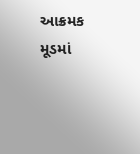આક્રમક મૂડમાં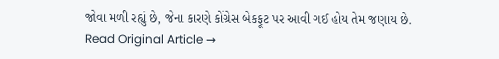જોવા મળી રહ્યું છે, જેના કારણે કોંગ્રેસ બેકફૂટ પર આવી ગઈ હોય તેમ જણાય છે.
Read Original Article →